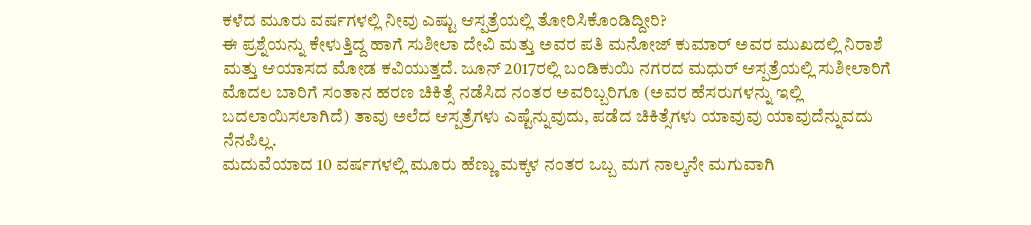ಕಳೆದ ಮೂರು ವರ್ಷಗಳಲ್ಲಿ ನೀವು ಎಷ್ಟು ಆಸ್ಪತ್ರೆಯಲ್ಲಿ ತೋರಿಸಿಕೊಂಡಿದ್ದೀರಿ?
ಈ ಪ್ರಶ್ನೆಯನ್ನು ಕೇಳುತ್ತಿದ್ದ ಹಾಗೆ ಸುಶೀಲಾ ದೇವಿ ಮತ್ತು ಅವರ ಪತಿ ಮನೋಜ್ ಕುಮಾರ್ ಅವರ ಮುಖದಲ್ಲಿ ನಿರಾಶೆ ಮತ್ತು ಆಯಾಸದ ಮೋಡ ಕವಿಯುತ್ತದೆ. ಜೂನ್ 2017ರಲ್ಲಿ ಬಂಡಿಕುಯಿ ನಗರದ ಮಧುರ್ ಆಸ್ಪತ್ರೆಯಲ್ಲಿ ಸುಶೀಲಾರಿಗೆ ಮೊದಲ ಬಾರಿಗೆ ಸಂತಾನ ಹರಣ ಚಿಕಿತ್ಸೆ ನಡೆಸಿದ ನಂತರ ಅವರಿಬ್ಬರಿಗೂ (ಅವರ ಹೆಸರುಗಳನ್ನು ಇಲ್ಲಿ ಬದಲಾಯಿಸಲಾಗಿದೆ) ತಾವು ಅಲೆದ ಆಸ್ಪತ್ರೆಗಳು ಎಷ್ಟೆನ್ನುವುದು, ಪಡೆದ ಚಿಕಿತ್ಸೆಗಳು ಯಾವುವು ಯಾವುದೆನ್ನುವದು ನೆನಪಿಲ್ಲ.
ಮದುವೆಯಾದ 10 ವರ್ಷಗಳಲ್ಲಿ ಮೂರು ಹೆಣ್ಣು ಮಕ್ಕಳ ನಂತರ ಒಬ್ಬ ಮಗ ನಾಲ್ಕನೇ ಮಗುವಾಗಿ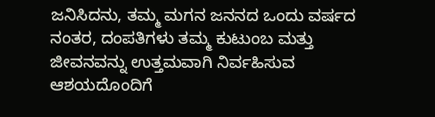ಜನಿಸಿದನು, ತಮ್ಮ ಮಗನ ಜನನದ ಒಂದು ವರ್ಷದ ನಂತರ, ದಂಪತಿಗಳು ತಮ್ಮ ಕುಟುಂಬ ಮತ್ತು ಜೀವನವನ್ನು ಉತ್ತಮವಾಗಿ ನಿರ್ವಹಿಸುವ ಆಶಯದೊಂದಿಗೆ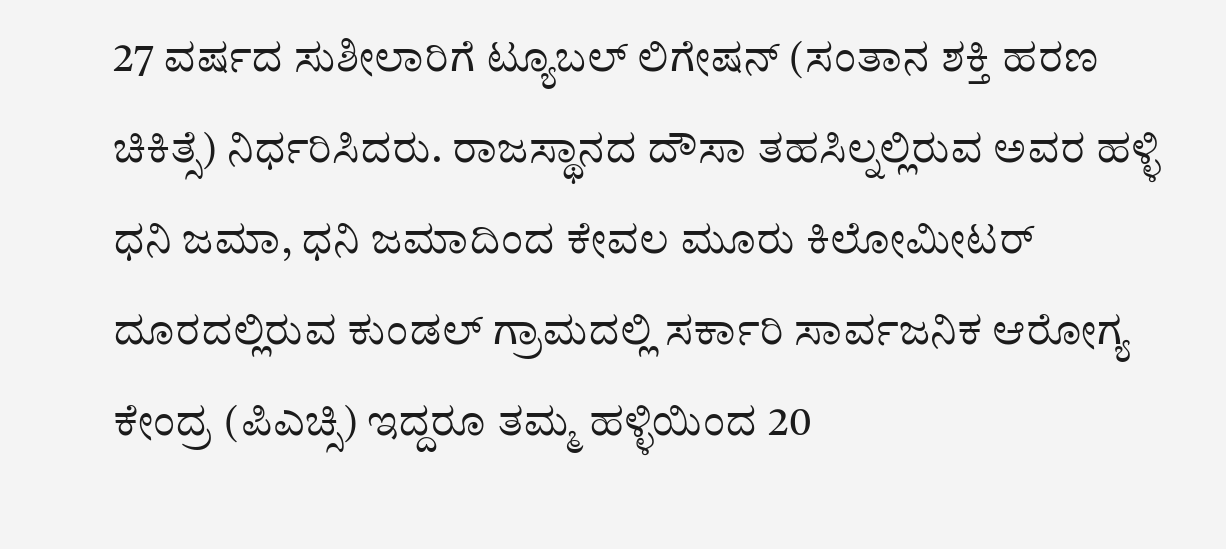27 ವರ್ಷದ ಸುಶೀಲಾರಿಗೆ ಟ್ಯೂಬಲ್ ಲಿಗೇಷನ್ (ಸಂತಾನ ಶಕ್ತಿ ಹರಣ ಚಿಕಿತ್ಸೆ) ನಿರ್ಧರಿಸಿದರು. ರಾಜಸ್ಥಾನದ ದೌಸಾ ತಹಸಿಲ್ನಲ್ಲಿರುವ ಅವರ ಹಳ್ಳಿ ಧನಿ ಜಮಾ, ಧನಿ ಜಮಾದಿಂದ ಕೇವಲ ಮೂರು ಕಿಲೋಮೀಟರ್ ದೂರದಲ್ಲಿರುವ ಕುಂಡಲ್ ಗ್ರಾಮದಲ್ಲಿ ಸರ್ಕಾರಿ ಸಾರ್ವಜನಿಕ ಆರೋಗ್ಯ ಕೇಂದ್ರ (ಪಿಎಚ್ಸಿ) ಇದ್ದರೂ ತಮ್ಮ ಹಳ್ಳಿಯಿಂದ 20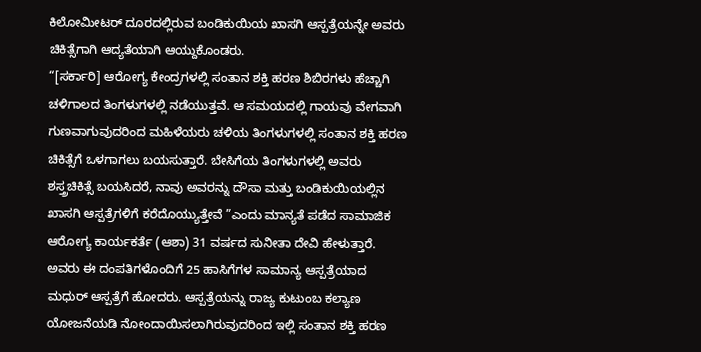ಕಿಲೋಮೀಟರ್ ದೂರದಲ್ಲಿರುವ ಬಂಡಿಕುಯಿಯ ಖಾಸಗಿ ಆಸ್ಪತ್ರೆಯನ್ನೇ ಅವರು ಚಿಕಿತ್ಸೆಗಾಗಿ ಆದ್ಯತೆಯಾಗಿ ಆಯ್ದುಕೊಂಡರು.
“[ಸರ್ಕಾರಿ] ಆರೋಗ್ಯ ಕೇಂದ್ರಗಳಲ್ಲಿ ಸಂತಾನ ಶಕ್ತಿ ಹರಣ ಶಿಬಿರಗಳು ಹೆಚ್ಚಾಗಿ ಚಳಿಗಾಲದ ತಿಂಗಳುಗಳಲ್ಲಿ ನಡೆಯುತ್ತವೆ. ಆ ಸಮಯದಲ್ಲಿ ಗಾಯವು ವೇಗವಾಗಿ ಗುಣವಾಗುವುದರಿಂದ ಮಹಿಳೆಯರು ಚಳಿಯ ತಿಂಗಳುಗಳಲ್ಲಿ ಸಂತಾನ ಶಕ್ತಿ ಹರಣ ಚಿಕಿತ್ಸೆಗೆ ಒಳಗಾಗಲು ಬಯಸುತ್ತಾರೆ. ಬೇಸಿಗೆಯ ತಿಂಗಳುಗಳಲ್ಲಿ ಅವರು ಶಸ್ತ್ರಚಿಕಿತ್ಸೆ ಬಯಸಿದರೆ, ನಾವು ಅವರನ್ನು ದೌಸಾ ಮತ್ತು ಬಂಡಿಕುಯಿಯಲ್ಲಿನ ಖಾಸಗಿ ಆಸ್ಪತ್ರೆಗಳಿಗೆ ಕರೆದೊಯ್ಯುತ್ತೇವೆ ”ಎಂದು ಮಾನ್ಯತೆ ಪಡೆದ ಸಾಮಾಜಿಕ ಆರೋಗ್ಯ ಕಾರ್ಯಕರ್ತೆ (ಆಶಾ) 31 ವರ್ಷದ ಸುನೀತಾ ದೇವಿ ಹೇಳುತ್ತಾರೆ. ಅವರು ಈ ದಂಪತಿಗಳೊಂದಿಗೆ 25 ಹಾಸಿಗೆಗಳ ಸಾಮಾನ್ಯ ಆಸ್ಪತ್ರೆಯಾದ ಮಧುರ್ ಆಸ್ಪತ್ರೆಗೆ ಹೋದರು. ಆಸ್ಪತ್ರೆಯನ್ನು ರಾಜ್ಯ ಕುಟುಂಬ ಕಲ್ಯಾಣ ಯೋಜನೆಯಡಿ ನೋಂದಾಯಿಸಲಾಗಿರುವುದರಿಂದ ಇಲ್ಲಿ ಸಂತಾನ ಶಕ್ತಿ ಹರಣ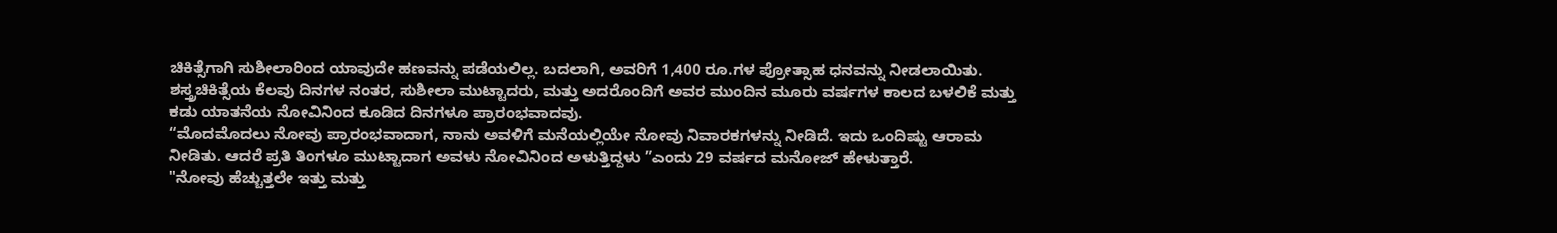ಚಿಕಿತ್ಸೆಗಾಗಿ ಸುಶೀಲಾರಿಂದ ಯಾವುದೇ ಹಣವನ್ನು ಪಡೆಯಲಿಲ್ಲ. ಬದಲಾಗಿ, ಅವರಿಗೆ 1,400 ರೂ.ಗಳ ಪ್ರೋತ್ಸಾಹ ಧನವನ್ನು ನೀಡಲಾಯಿತು.
ಶಸ್ತ್ರಚಿಕಿತ್ಸೆಯ ಕೆಲವು ದಿನಗಳ ನಂತರ, ಸುಶೀಲಾ ಮುಟ್ಟಾದರು, ಮತ್ತು ಅದರೊಂದಿಗೆ ಅವರ ಮುಂದಿನ ಮೂರು ವರ್ಷಗಳ ಕಾಲದ ಬಳಲಿಕೆ ಮತ್ತು ಕಡು ಯಾತನೆಯ ನೋವಿನಿಂದ ಕೂಡಿದ ದಿನಗಳೂ ಪ್ರಾರಂಭವಾದವು.
“ಮೊದಮೊದಲು ನೋವು ಪ್ರಾರಂಭವಾದಾಗ, ನಾನು ಅವಳಿಗೆ ಮನೆಯಲ್ಲಿಯೇ ನೋವು ನಿವಾರಕಗಳನ್ನು ನೀಡಿದೆ. ಇದು ಒಂದಿಷ್ಟು ಆರಾಮ ನೀಡಿತು. ಆದರೆ ಪ್ರತಿ ತಿಂಗಳೂ ಮುಟ್ಟಾದಾಗ ಅವಳು ನೋವಿನಿಂದ ಅಳುತ್ತಿದ್ದಳು ”ಎಂದು 29 ವರ್ಷದ ಮನೋಜ್ ಹೇಳುತ್ತಾರೆ.
"ನೋವು ಹೆಚ್ಚುತ್ತಲೇ ಇತ್ತು ಮತ್ತು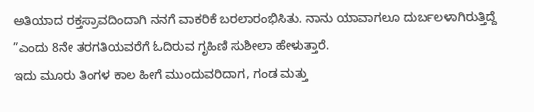ಅತಿಯಾದ ರಕ್ತಸ್ರಾವದಿಂದಾಗಿ ನನಗೆ ವಾಕರಿಕೆ ಬರಲಾರಂಭಿಸಿತು. ನಾನು ಯಾವಾಗಲೂ ದುರ್ಬಲಳಾಗಿರುತ್ತಿದ್ದೆ ”ಎಂದು 8ನೇ ತರಗತಿಯವರೆಗೆ ಓದಿರುವ ಗೃಹಿಣಿ ಸುಶೀಲಾ ಹೇಳುತ್ತಾರೆ.
ಇದು ಮೂರು ತಿಂಗಳ ಕಾಲ ಹೀಗೆ ಮುಂದುವರಿದಾಗ, ಗಂಡ ಮತ್ತು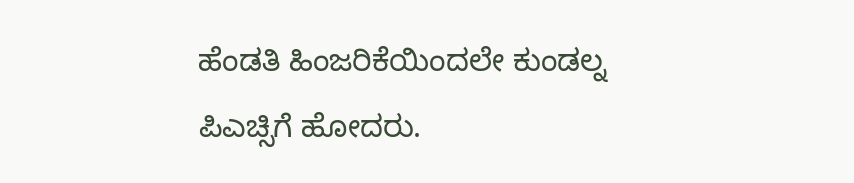ಹೆಂಡತಿ ಹಿಂಜರಿಕೆಯಿಂದಲೇ ಕುಂಡಲ್ನ ಪಿಎಚ್ಸಿಗೆ ಹೋದರು.